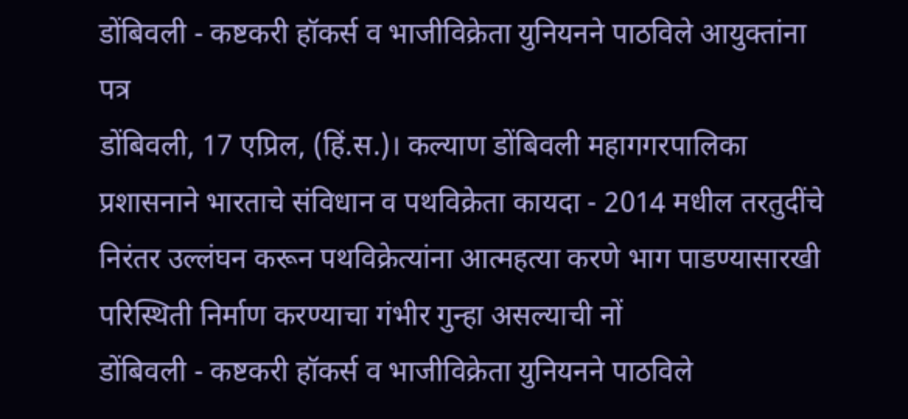डोंबिवली - कष्टकरी हॉकर्स व भाजीविक्रेता युनियनने पाठविले आयुक्तांना पत्र
डोंबिवली, 17 एप्रिल, (हिं.स.)। कल्याण डोंबिवली महागगरपालिका प्रशासनाने भारताचे संविधान व पथविक्रेता कायदा - 2014 मधील तरतुदींचे निरंतर उल्लंघन करून पथविक्रेत्यांना आत्महत्या करणे भाग पाडण्यासारखी परिस्थिती निर्माण करण्याचा गंभीर गुन्हा असल्याची नों
डोंबिवली - कष्टकरी हॉकर्स व भाजीविक्रेता युनियनने पाठविले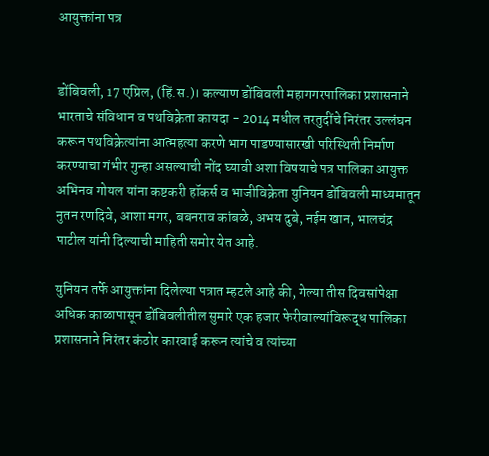आयुक्तांना पत्र


डोंबिवली, 17 एप्रिल, (हिं.स.)। कल्याण डोंबिवली महागगरपालिका प्रशासनाने भारताचे संविधान व पथविक्रेता कायदा - 2014 मधील तरतुदींचे निरंतर उल्लंघन करून पथविक्रेत्यांना आत्महत्या करणे भाग पाडण्यासारखी परिस्थिती निर्माण करण्याचा गंभीर गुन्हा असल्याची नोंद घ्यावी अशा विषयाचे पत्र पालिका आयुक्त अभिनव गोयल यांना कष्टकरी हॉकर्स व भाजीविक्रेता युनियन डोंबिवली माध्यमातून नुतन रणदिवे, आशा मगर, बबनराव कांबळे, अभय दुबे, नईम खान, भालचंद्र पाटील यांनी दिल्याची माहिती समोर येत आहे.

युनियन तर्फे आयुक्तांना दिलेल्या पत्रात म्हटले आहे की, गेल्या तीस दिवसांपेक्षा अधिक काळापासून डोंबिवलीतील सुमारे एक हजार फेरीवाल्यांविरूद्ध पालिका प्रशासनाने निरंतर कंठोर कारवाई करून त्यांचे व त्यांच्या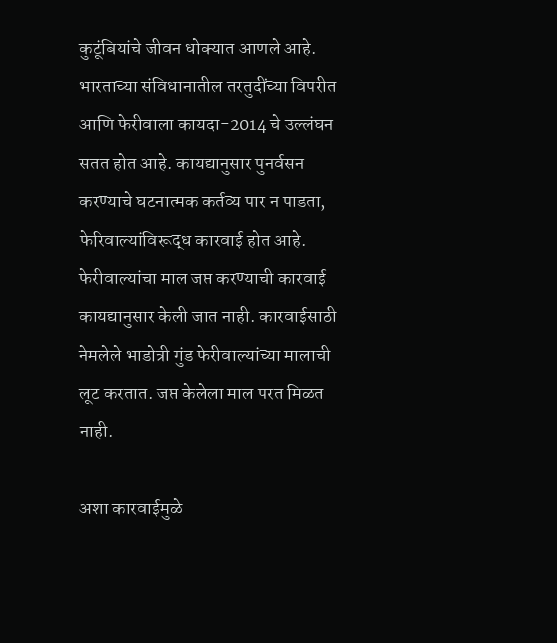कुटूंबियांचे जीवन धोक्यात आणले आहे. भारताच्या संविधानातील तरतुदींच्या विपरीत आणि फेरीवाला कायदा-2014 चे उल्लंघन सतत होत आहे. कायद्यानुसार पुनर्वसन करण्याचे घटनात्मक कर्तव्य पार न पाडता, फेरिवाल्यांविरूद्ध कारवाई होत आहे. फेरीवाल्यांचा माल जप्त करण्याची कारवाई कायद्यानुसार केली जात नाही. कारवाईसाठी नेमलेले भाडोत्री गुंड फेरीवाल्यांच्या मालाची लूट करतात. जप्त केलेला माल परत मिळत नाही.

अशा कारवाईमुळे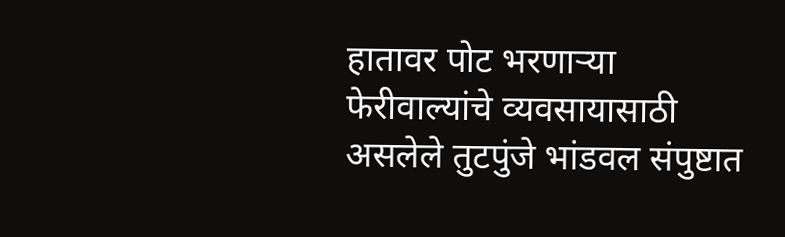हातावर पोट भरणाऱ्या फेरीवाल्यांचे व्यवसायासाठी असलेले तुटपुंजे भांडवल संपुष्टात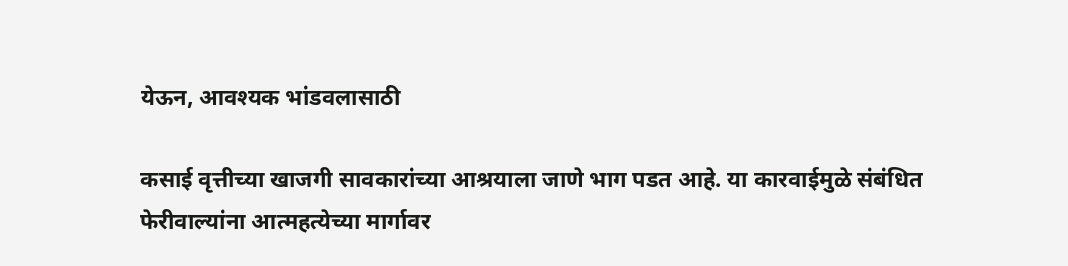येऊन, आवश्यक भांडवलासाठी

कसाई वृत्तीच्या खाजगी सावकारांच्या आश्रयाला जाणे भाग पडत आहे. या कारवाईमुळे संबंधित फेरीवाल्यांना आत्महत्येच्या मार्गावर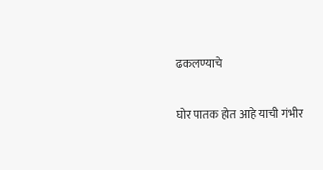ढकलण्याचे

घोर पातक होत आहे याची गंभीर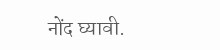नोंद घ्यावी.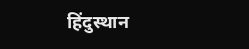हिंदुस्थान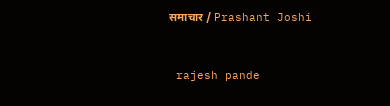समाचार / Prashant Joshi


 rajesh pande